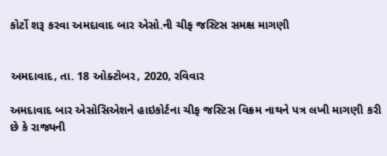કોર્ટો શરૂ કરવા અમદાવાદ બાર એસો.ની ચીફ જસ્ટિસ સમક્ષ માગણી


અમદાવાદ, તા. 18 ઓક્ટોબર, 2020, રવિવાર

અમદાવાદ બાર એસોસિએશને હાઇકોર્ટના ચીફ જસ્ટિસ વિક્રમ નાથને પત્ર લખી માગણી કરી છે કે રાજ્યની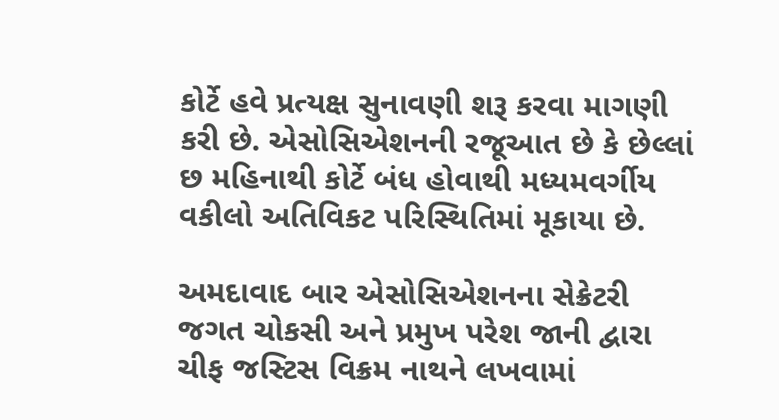કોર્ટે હવે પ્રત્યક્ષ સુનાવણી શરૂ કરવા માગણી કરી છે. એસોસિએશનની રજૂઆત છે કે છેલ્લાં છ મહિનાથી કોર્ટે બંધ હોવાથી મધ્યમવર્ગીય વકીલો અતિવિકટ પરિસ્થિતિમાં મૂકાયા છે.

અમદાવાદ બાર એસોસિએશનના સેક્રેટરી જગત ચોકસી અને પ્રમુખ પરેશ જાની દ્વારા ચીફ જસ્ટિસ વિક્રમ નાથને લખવામાં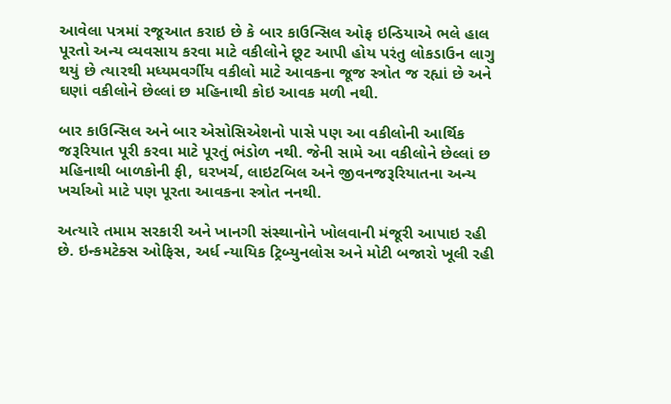આવેલા પત્રમાં રજૂઆત કરાઇ છે કે બાર કાઉન્સિલ ઓફ ઇન્ડિયાએ ભલે હાલ પૂરતો અન્ય વ્યવસાય કરવા માટે વકીલોને છૂટ આપી હોય પરંતુ લોકડાઉન લાગુ થયું છે ત્યારથી મધ્યમવર્ગીય વકીલો માટે આવકના જૂજ સ્ત્રોત જ રહ્યાં છે અને ઘણાં વકીલોને છેલ્લાં છ મહિનાથી કોઇ આવક મળી નથી.

બાર કાઉન્સિલ અને બાર એસોસિએશનો પાસે પણ આ વકીલોની આર્થિક જરૂરિયાત પૂરી કરવા માટે પૂરતું ભંડોળ નથી. જેની સામે આ વકીલોને છેલ્લાં છ મહિનાથી બાળકોની ફી, ઘરખર્ચ, લાઇટબિલ અને જીવનજરૂરિયાતના અન્ય ખર્ચાઓ માટે પણ પૂરતા આવકના સ્ત્રોત નનથી.

અત્યારે તમામ સરકારી અને ખાનગી સંસ્થાનોને ખોલવાની મંજૂરી આપાઇ રહી છે. ઇન્કમટેક્સ ઓફિસ, અર્ધ ન્યાયિક ટ્રિબ્યુનલોસ અને મોટી બજારો ખૂલી રહી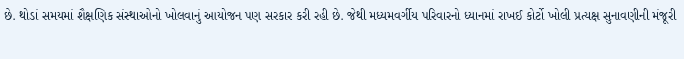છે. થોડાં સમયમાં શૈક્ષણિક સંસ્થાઓનો ખોલવાનું આયોજન પણ સરકાર કરી રહી છે. જેથી મધ્યમવર્ગીય પરિવારનો ધ્યાનમાં રાખઈ કોર્ટો ખોલી પ્રત્યક્ષ સુનાવણીની મંજૂરી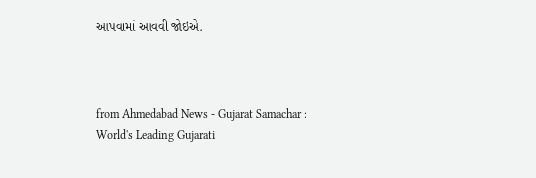આપવામાં આવવી જોઇએ.



from Ahmedabad News - Gujarat Samachar : World's Leading Gujarati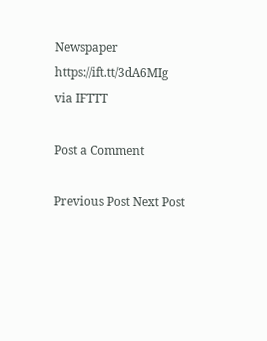Newspaper https://ift.tt/3dA6MIg
via IFTTT

Post a Comment

Previous Post Next Post